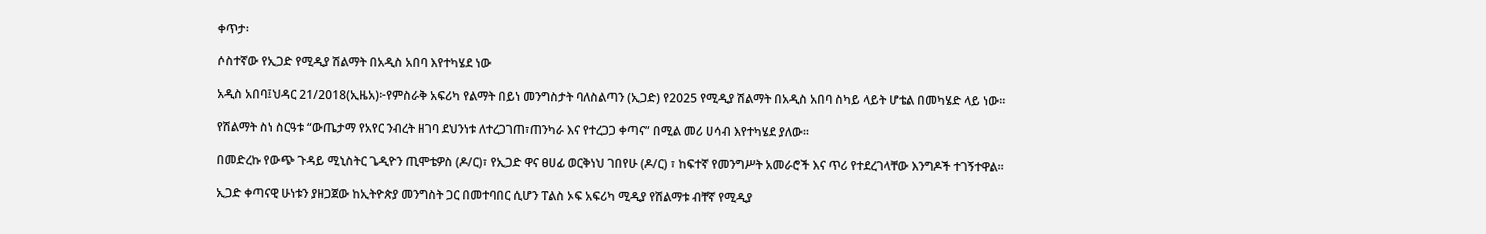ቀጥታ፡

ሶስተኛው የኢጋድ የሚዲያ ሽልማት በአዲስ አበባ እየተካሄደ ነው

አዲስ አበባ፤ህዳር 21/2018(ኢዜአ)፦የምስራቅ አፍሪካ የልማት በይነ መንግስታት ባለስልጣን (ኢጋድ) የ2025 የሚዲያ ሽልማት በአዲስ አበባ ስካይ ላይት ሆቴል በመካሄድ ላይ ነው።

የሽልማት ስነ ስርዓቱ “ውጤታማ የአየር ንብረት ዘገባ ደህንነቱ ለተረጋገጠ፣ጠንካራ እና የተረጋጋ ቀጣና” በሚል መሪ ሀሳብ እየተካሄደ ያለው።

በመድረኩ የውጭ ጉዳይ ሚኒስትር ጌዲዮን ጢሞቴዎስ (ዶ/ር)፣ የኢጋድ ዋና ፀሀፊ ወርቅነህ ገበየሁ (ዶ/ር) ፣ ከፍተኛ የመንግሥት አመራሮች እና ጥሪ የተደረገላቸው እንግዶች ተገኝተዋል።

ኢጋድ ቀጣናዊ ሁነቱን ያዘጋጀው ከኢትዮጵያ መንግስት ጋር በመተባበር ሲሆን ፐልስ ኦፍ አፍሪካ ሚዲያ የሽልማቱ ብቸኛ የሚዲያ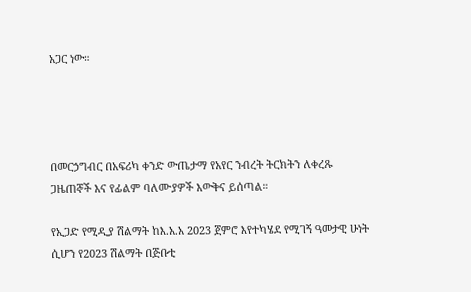አጋር ነው።




በመርኃግብር በአፍሪካ ቀንድ ውጤታማ የአየር ንብረት ትርክትን ለቀረጹ ጋዜጠኞች እና የፊልም ባለሙያዎች እውቅና ይሰጣል።

የኢጋድ የሚዲያ ሽልማት ከእ.አ.አ 2023 ጀምሮ እየተካሄደ የሚገኝ ዓመታዊ ሁነት ሲሆን የ2023 ሽልማት በጅቡቲ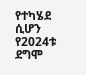የተካሄደ ሲሆን የ2024ቱ ደግሞ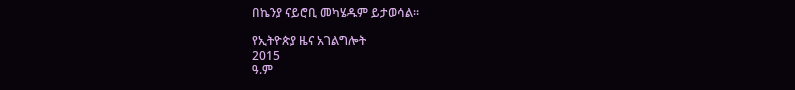በኬንያ ናይሮቢ መካሄዱም ይታወሳል።

የኢትዮጵያ ዜና አገልግሎት
2015
ዓ.ም